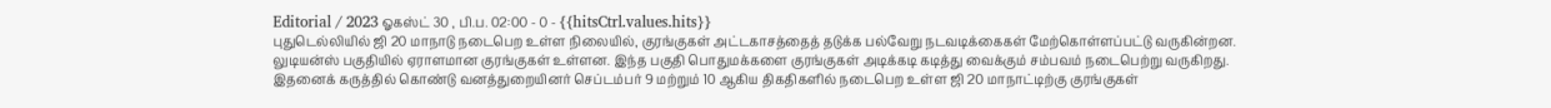Editorial / 2023 ஓகஸ்ட் 30 , பி.ப. 02:00 - 0 - {{hitsCtrl.values.hits}}
புதுடெல்லியில் ஜி 20 மாநாடு நடைபெற உள்ள நிலையில், குரங்குகள் அட்டகாசத்தைத் தடுக்க பல்வேறு நடவடிக்கைகள் மேற்கொள்ளப்பட்டு வருகின்றன.
லுடியன்ஸ் பகுதியில் ஏராளமான குரங்குகள் உள்ளன. இந்த பகுதி பொதுமக்களை குரங்குகள் அடிக்கடி கடித்து வைக்கும் சம்பவம் நடைபெற்று வருகிறது.
இதனைக் கருத்தில் கொண்டு வனத்துறையினர் செப்டம்பர் 9 மற்றும் 10 ஆகிய திகதிகளில் நடைபெற உள்ள ஜி 20 மாநாட்டிற்கு குரங்குகள்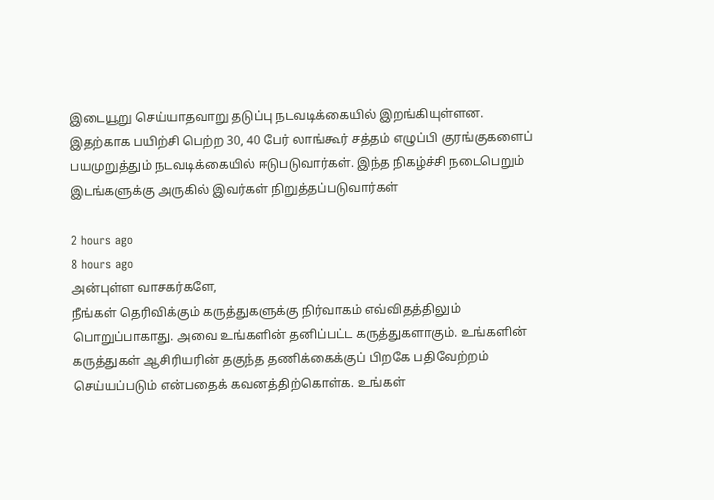இடையூறு செய்யாதவாறு தடுப்பு நடவடிக்கையில் இறங்கியுள்ளன.
இதற்காக பயிற்சி பெற்ற 30, 40 பேர் லாங்கூர் சத்தம் எழுப்பி குரங்குகளைப் பயமுறுத்தும் நடவடிக்கையில் ஈடுபடுவார்கள். இந்த நிகழ்ச்சி நடைபெறும் இடங்களுக்கு அருகில் இவர்கள் நிறுத்தப்படுவார்கள்

2 hours ago
8 hours ago
அன்புள்ள வாசகர்களே,
நீங்கள் தெரிவிக்கும் கருத்துகளுக்கு நிர்வாகம் எவ்விதத்திலும் பொறுப்பாகாது. அவை உங்களின் தனிப்பட்ட கருத்துகளாகும். உங்களின் கருத்துகள் ஆசிரியரின் தகுந்த தணிக்கைக்குப் பிறகே பதிவேற்றம் செய்யப்படும் என்பதைக் கவனத்திற்கொள்க. உங்கள்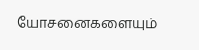யோசனைகளையும்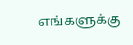எங்களுக்கு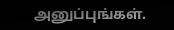அனுப்புங்கள்.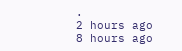.
2 hours ago
8 hours ago